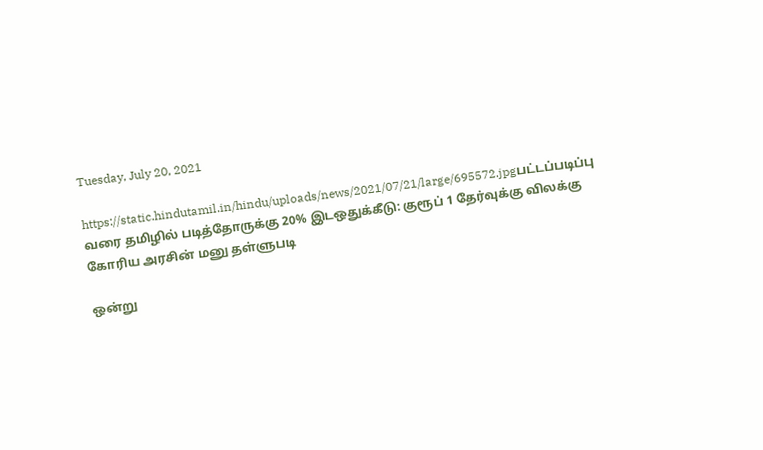Tuesday, July 20, 2021

https://static.hindutamil.in/hindu/uploads/news/2021/07/21/large/695572.jpgபட்டப்படிப்பு வரை தமிழில் படித்தோருக்கு 20% இடஒதுக்கீடு: குரூப் 1 தேர்வுக்கு விலக்கு கோரிய அரசின் மனு தள்ளுபடி

ஒன்று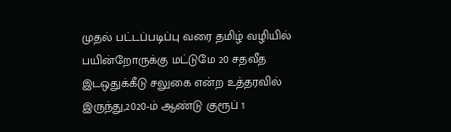முதல் பட்டப்படிப்பு வரை தமிழ் வழியில் பயின்றோருக்கு மட்டுமே 20 சதவீத இடஒதுக்கீடு சலுகை என்ற உத்தரவில் இருந்து,2020-ம் ஆண்டு குரூப் 1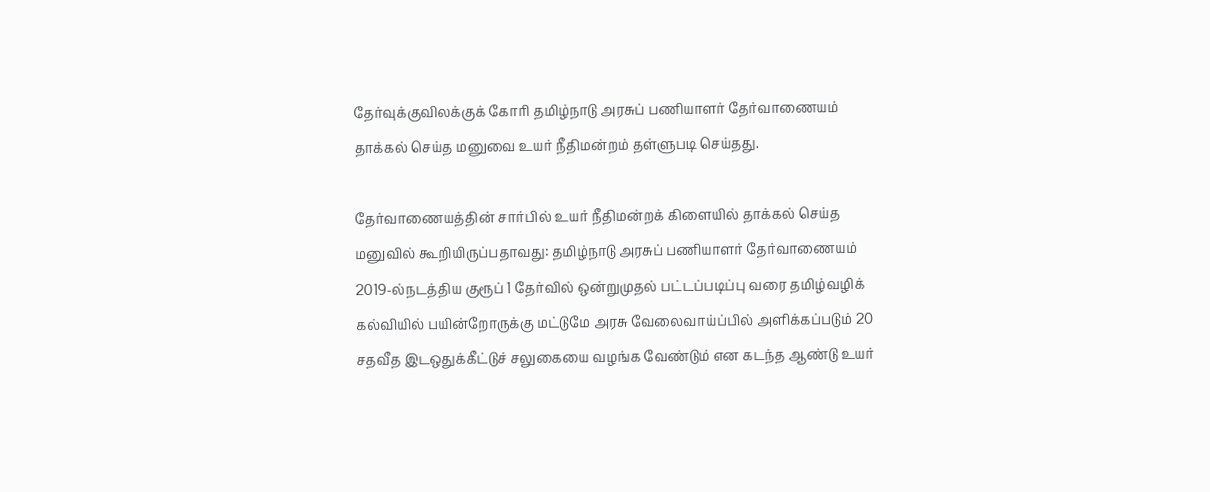தேர்வுக்குவிலக்குக் கோரி தமிழ்நாடு அரசுப் பணியாளர் தேர்வாணையம் தாக்கல் செய்த மனுவை உயர் நீதிமன்றம் தள்ளுபடி செய்தது.

தேர்வாணையத்தின் சார்பில் உயர் நீதிமன்றக் கிளையில் தாக்கல் செய்த மனுவில் கூறியிருப்பதாவது: தமிழ்நாடு அரசுப் பணியாளர் தேர்வாணையம் 2019-ல்நடத்திய குரூப் 1 தேர்வில் ஒன்றுமுதல் பட்டப்படிப்பு வரை தமிழ்வழிக் கல்வியில் பயின்றோருக்கு மட்டுமே அரசு வேலைவாய்ப்பில் அளிக்கப்படும் 20 சதவீத இடஒதுக்கீட்டுச் சலுகையை வழங்க வேண்டும் என கடந்த ஆண்டு உயர்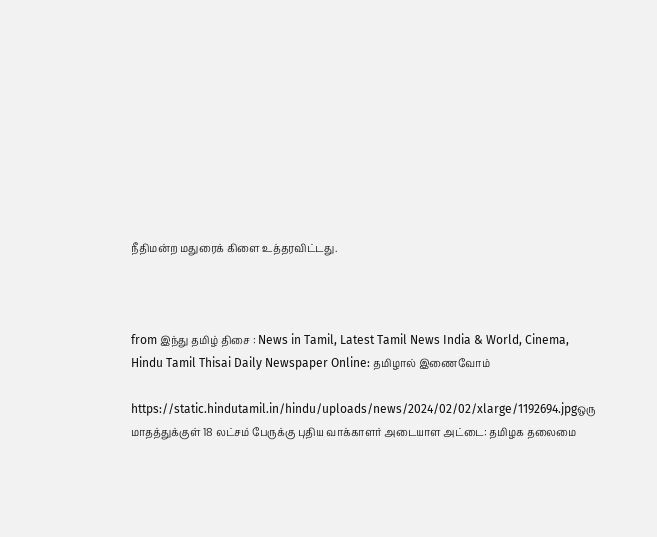நீதிமன்ற மதுரைக் கிளை உத்தரவிட்டது.



from இந்து தமிழ் திசை : News in Tamil, Latest Tamil News India & World, Cinema, Hindu Tamil Thisai Daily Newspaper Online: தமிழால் இணைவோம்

https://static.hindutamil.in/hindu/uploads/news/2024/02/02/xlarge/1192694.jpgஒரு மாதத்துக்குள் 18 லட்சம் பேருக்கு புதிய வாக்காளர் அடையாள அட்டை: தமிழக தலைமை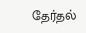தேர்தல்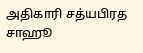அதிகாரி சத்யபிரத சாஹூ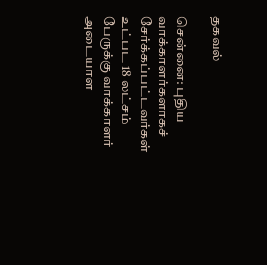தகவல்

சென்னை: புதிய வாக்காளர்களாகச் சேர்க்கப்பட்டவர்கள் உட்பட 18 லட்சம் பேருக்கு வாக்காளர் அடையாள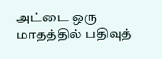அட்டை ஒரு மாதத்தில் பதிவுத்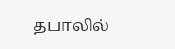தபாலில்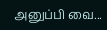அனுப்பி வை...